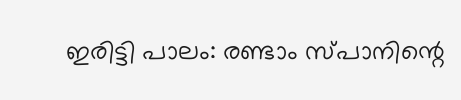ഇരിട്ടി പാലം: രണ്ടാം സ്പാനിന്റെ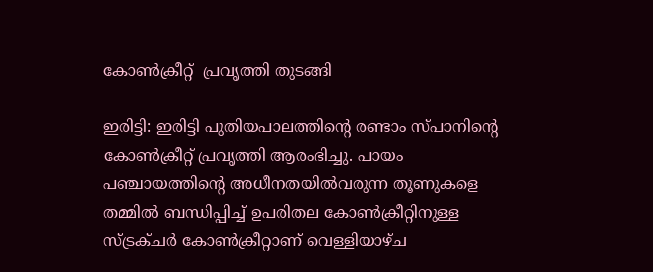കോണ്‍ക്രീറ്റ്  പ്രവൃത്തി തുടങ്ങി

ഇരിട്ടി: ഇരിട്ടി പുതിയപാലത്തിന്റെ രണ്ടാം സ്പാനിന്റെ കോണ്‍ക്രീറ്റ് പ്രവൃത്തി ആരംഭിച്ചു. പായം പഞ്ചായത്തിന്റെ അധീനതയില്‍വരുന്ന തൂണുകളെ തമ്മില്‍ ബന്ധിപ്പിച്ച്‌ ഉപരിതല കോണ്‍ക്രീറ്റിനുള്ള സ്ട്രക്ചര്‍ കോണ്‍ക്രീറ്റാണ് വെള്ളിയാഴ്ച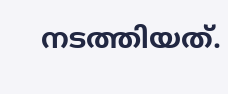നടത്തിയത്.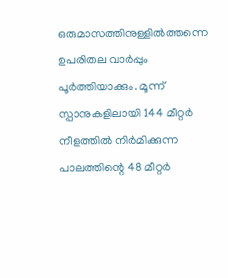ഒരുമാസത്തിനുള്ളില്‍ത്തന്നെ ഉപരിതല വാര്‍പ്പും പൂര്‍ത്തിയാക്കും. മൂന്ന് സ്പാനുകളിലായി 144 മീറ്റര്‍ നീളത്തില്‍ നിര്‍മിക്കുന്ന പാലത്തിന്റെ 48 മീറ്റര്‍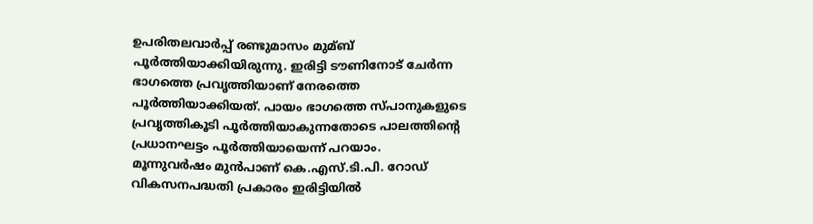ഉപരിതലവാര്‍പ്പ് രണ്ടുമാസം മുമ്ബ് പൂര്‍ത്തിയാക്കിയിരുന്നു. ഇരിട്ടി ടൗണിനോട് ചേര്‍ന്ന ഭാഗത്തെ പ്രവൃത്തിയാണ് നേരത്തെ പൂര്‍ത്തിയാക്കിയത്. പായം ഭാഗത്തെ സ്പാനുകളുടെ പ്രവൃത്തികൂടി പൂര്‍ത്തിയാകുന്നതോടെ പാലത്തിന്റെ പ്രധാനഘട്ടം പൂര്‍ത്തിയായെന്ന് പറയാം.
മൂന്നുവര്‍ഷം മുന്‍പാണ് കെ.എസ്.ടി.പി. റോഡ് വികസനപദ്ധതി പ്രകാരം ഇരിട്ടിയില്‍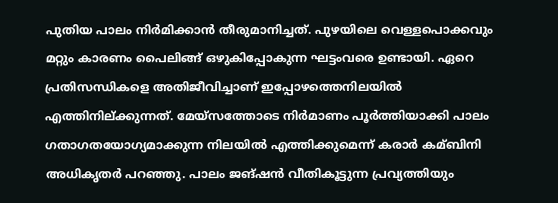പുതിയ പാലം നിര്‍മിക്കാന്‍ തീരുമാനിച്ചത്. പുഴയിലെ വെള്ളപൊക്കവും മറ്റും കാരണം പൈലിങ്ങ് ഒഴുകിപ്പോകുന്ന ഘട്ടംവരെ ഉണ്ടായി. ഏറെ പ്രതിസന്ധികളെ അതിജീവിച്ചാണ് ഇപ്പോഴത്തെനിലയില്‍ എത്തിനില്ക്കുന്നത്. മേയ്സത്തോടെ നിര്‍മാണം പൂര്‍ത്തിയാക്കി പാലം ഗതാഗതയോഗ്യമാക്കുന്ന നിലയില്‍ എത്തിക്കുമെന്ന് കരാര്‍ കമ്ബിനി അധികൃതര്‍ പറഞ്ഞു. പാലം ജങ്ഷന്‍ വീതികൂട്ടുന്ന പ്രവ്യത്തിയും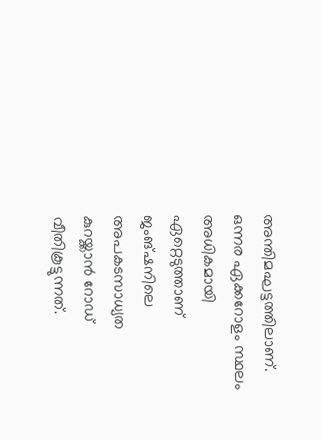അന്തിമഘട്ടത്തിലാണ്. ഒന്നര ഏക്കറോളം സ്ഥലം അധികമായി ഏറ്റെടുത്താണ് ജംങ്‌ഷനിലെ അപകടസാധ്യത കുറയ്ക്കാന്‍ റോഡ് വീതികൂട്ടുന്നത്.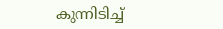കുന്നിടിച്ച്‌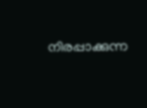നിരപ്പാക്കുന്ന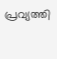പ്രവ്യത്തി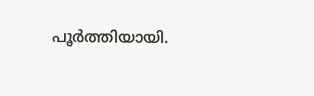പൂര്‍ത്തിയായി.